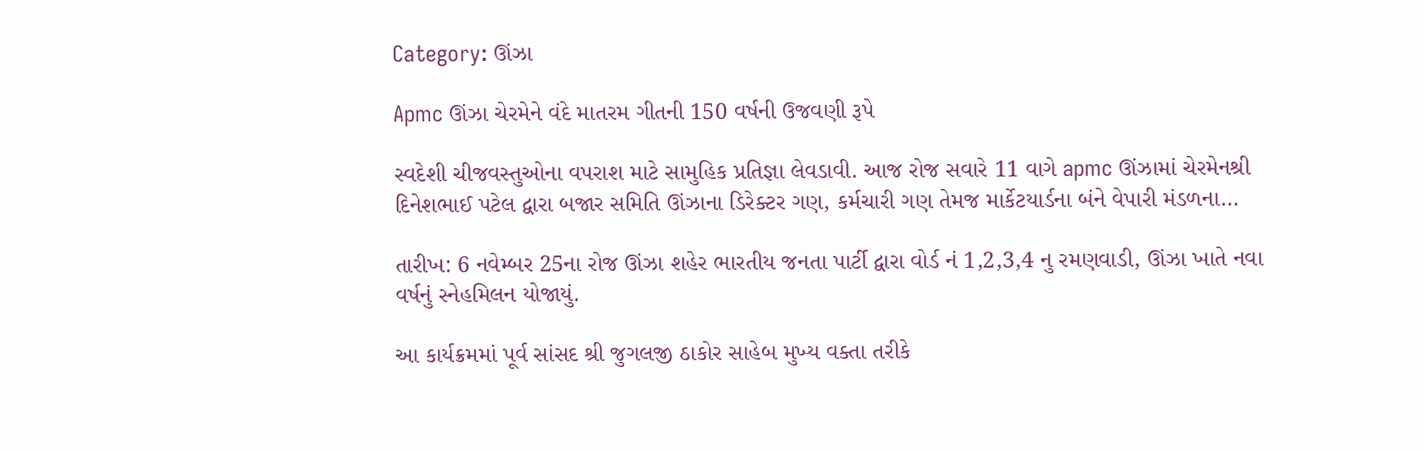Category: ઊંઝા

Apmc ઊંઝા ચેરમેને વંદે માતરમ ગીતની 150 વર્ષની ઉજવણી રૂપે

સ્વદેશી ચીજવસ્તુઓના વપરાશ માટે સામુહિક પ્રતિજ્ઞા લેવડાવી. આજ રોજ સવારે 11 વાગે apmc ઊંઝામાં ચેરમેનશ્રી દિનેશભાઈ પટેલ દ્વારા બજાર સમિતિ ઊંઝાના ડિરેક્ટર ગણ, કર્મચારી ગણ તેમજ માર્કેટયાર્ડના બંને વેપારી મંડળના…

તારીખ: 6 નવેમ્બર 25ના રોજ ઊંઝા શહેર ભારતીય જનતા પાર્ટી દ્વારા વોર્ડ નં 1,2,3,4 નુ રમણવાડી, ઊંઝા ખાતે નવા વર્ષનું સ્નેહમિલન યોજાયું.

આ કાર્યક્રમમાં પૂર્વ સાંસદ શ્રી જુગલજી ઠાકોર સાહેબ મુખ્ય વક્તા તરીકે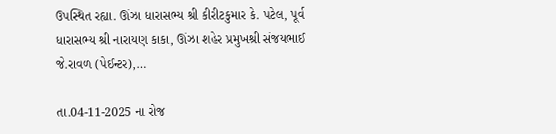ઉપસ્થિત રહ્યા. ઊંઝા ધારાસભ્ય શ્રી કીરીટકુમાર કે. પટેલ, પૂર્વ ધારાસભ્ય શ્રી નારાયણ કાકા, ઊંઝા શહેર પ્રમુખશ્રી સંજયભાઈ જે.રાવળ (પેઈન્ટર),…

તા.04-11-2025 ના રોજ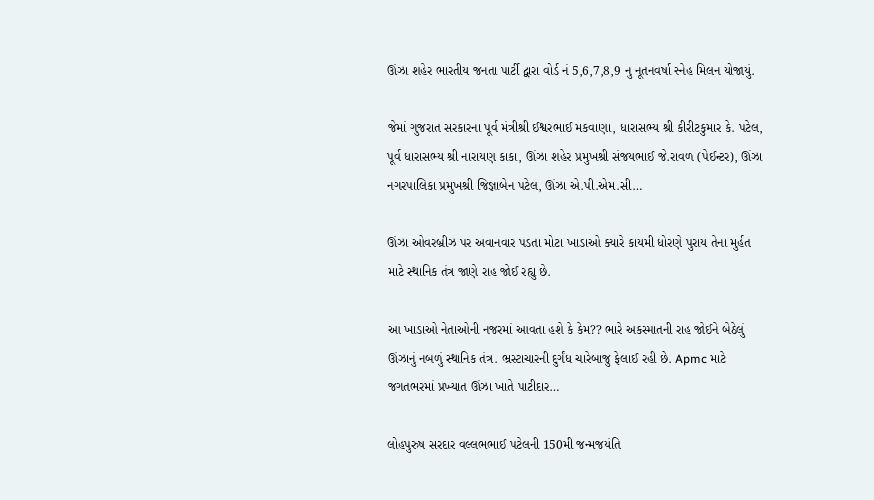ઊંઝા શહેર ભારતીય જનતા પાર્ટી દ્વારા વોર્ડ નં 5,6,7,8,9 નુ નૂતનવર્ષા સ્નેહ મિલન યોજાયું.

જેમાં ગુજરાત સરકારના પૂર્વ મંત્રીશ્રી ઈશ્વરભાઈ મકવાણા, ધારાસભ્ય શ્રી કીરીટકુમાર કે. પટેલ, પૂર્વ ધારાસભ્ય શ્રી નારાયણ કાકા, ઊંઝા શહેર પ્રમુખશ્રી સંજયભાઈ જે.રાવળ (પેઈન્ટર), ઊંઝા નગરપાલિકા પ્રમુખશ્રી જિજ્ઞાબેન પટેલ, ઊંઝા એ.પી.એમ.સી…

ઊંઝા ઓવરબ્રીઝ પર અવાનવાર પડતા મોટા ખાડાઓ ક્યારે કાયમી ધોરણે પુરાય તેના મુર્હત માટે સ્થાનિક તંત્ર જાણે રાહ જોઈ રહ્યુ છે.

આ ખાડાઓ નેતાઓની નજરમાં આવતા હશે કે કેમ?? ભારે અકસ્માતની રાહ જોઈને બેઠેલું ઊંઝાનું નબળું સ્થાનિક તંત્ર. ભ્રસ્ટાચારની દુર્ગંધ ચારેબાજુ ફેલાઈ રહી છે. Apmc માટે જગતભરમાં પ્રખ્યાત ઊંઝા ખાતે પાટીદાર…

લોહપુરુષ સરદાર વલ્લભભાઈ પટેલની 150મી જન્મજયંતિ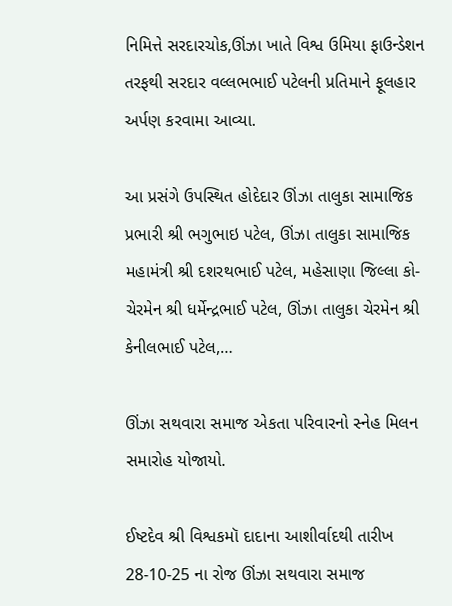નિમિત્તે સરદારચોક,ઊંઝા ખાતે વિશ્વ ઉમિયા ફાઉન્ડેશન તરફથી સરદાર વલ્લભભાઈ પટેલની પ્રતિમાને ફૂલહાર અર્પણ કરવામા આવ્યા.

આ પ્રસંગે ઉપસ્થિત હોદેદાર ઊંઝા તાલુકા સામાજિક પ્રભારી શ્રી ભગુભાઇ પટેલ, ઊંઝા તાલુકા સામાજિક મહામંત્રી શ્રી દશરથભાઈ પટેલ, મહેસાણા જિલ્લા કો-ચેરમેન શ્રી ધર્મેન્દ્રભાઈ પટેલ, ઊંઝા તાલુકા ચેરમેન શ્રી કેનીલભાઈ પટેલ,…

ઊંઝા સથવારા સમાજ એકતા પરિવારનો સ્નેહ મિલન સમારોહ યોજાયો.

ઈષ્ટદેવ શ્રી વિશ્વકમૉ દાદાના આશીર્વાદથી તારીખ 28-10-25 ના રોજ ઊંઝા સથવારા સમાજ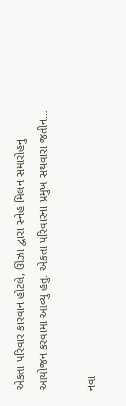એકતા પરિવાર કારવાન હોટલે, ઊંઝા દ્વારા સ્નેહ મિલન સમારોહનુ આયોજન કરવામા આવ્યુ હતુ. એકતા પરિવારના પ્રમુખ સથવારા જતીન…

નવા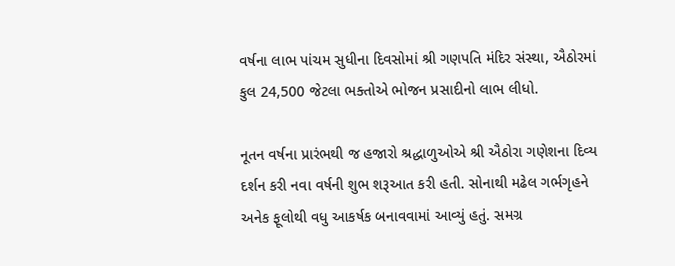વર્ષના લાભ પાંચમ સુધીના દિવસોમાં શ્રી ગણપતિ મંદિર સંસ્થા, ઐઠોરમાં કુલ 24,500 જેટલા ભક્તોએ ભોજન પ્રસાદીનો લાભ લીધો.

નૂતન વર્ષના પ્રારંભથી જ હજારો શ્રદ્ધાળુઓએ શ્રી ઐઠોરા ગણેશના દિવ્ય દર્શન કરી નવા વર્ષની શુભ શરૂઆત કરી હતી. સોનાથી મઢેલ ગર્ભગૃહને અનેક ફૂલોથી વધુ આકર્ષક બનાવવામાં આવ્યું હતું. સમગ્ર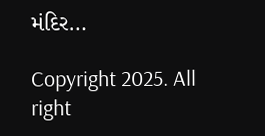મંદિર…

Copyright 2025. All right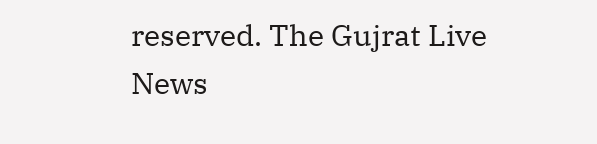reserved. The Gujrat Live News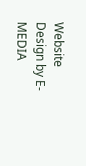Website Design by E- MEDIA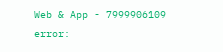Web & App - 7999906109
error: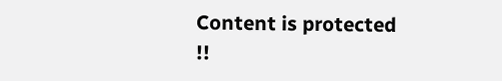Content is protected !!